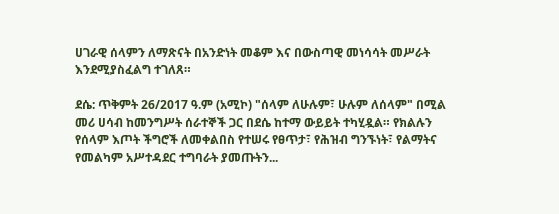ሀገራዊ ሰላምን ለማጽናት በአንድነት መቆም እና በውስጣዊ መነሳሳት መሥራት እንደሚያስፈልግ ተገለጸ።

ደሴ: ጥቅምት 26/2017 ዓ.ም (አሚኮ) "ሰላም ለሁሉም፣ ሁሉም ለሰላም" በሚል መሪ ሀሳብ ከመንግሥት ሰራተኞች ጋር በደሴ ከተማ ውይይት ተካሂዷል። የክልሉን የሰላም እጦት ችግሮች ለመቀልበስ የተሠሩ የፀጥታ፣ የሕዝብ ግንኙነት፣ የልማትና የመልካም አሥተዳደር ተግባራት ያመጡትን...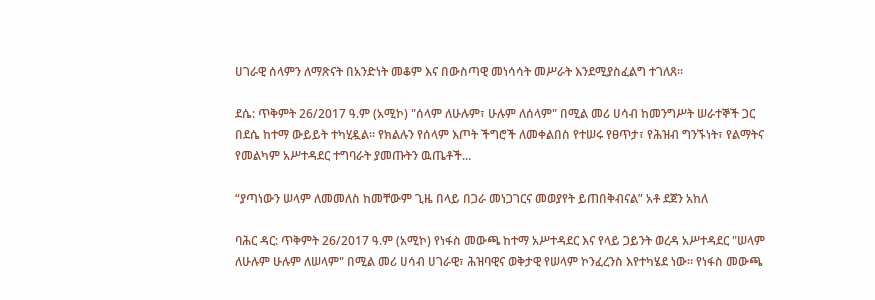ሀገራዊ ሰላምን ለማጽናት በአንድነት መቆም እና በውስጣዊ መነሳሳት መሥራት እንደሚያስፈልግ ተገለጸ።

ደሴ: ጥቅምት 26/2017 ዓ.ም (አሚኮ) "ሰላም ለሁሉም፣ ሁሉም ለሰላም" በሚል መሪ ሀሳብ ከመንግሥት ሠራተኞች ጋር በደሴ ከተማ ውይይት ተካሂዷል። የክልሉን የሰላም እጦት ችግሮች ለመቀልበስ የተሠሩ የፀጥታ፣ የሕዝብ ግንኙነት፣ የልማትና የመልካም አሥተዳደር ተግባራት ያመጡትን ዉጤቶች...

“ያጣነውን ሠላም ለመመለስ ከመቸውም ጊዜ በላይ በጋራ መነጋገርና መወያየት ይጠበቅብናል” አቶ ደጀን አከለ

ባሕር ዳር: ጥቅምት 26/2017 ዓ.ም (አሚኮ) የነፋስ መውጫ ከተማ አሥተዳደር እና የላይ ጋይንት ወረዳ አሥተዳደር "ሠላም ለሁሉም ሁሉም ለሠላም" በሚል መሪ ሀሳብ ሀገራዊ፣ ሕዝባዊና ወቅታዊ የሠላም ኮንፈረንስ እየተካሄደ ነው፡፡ የነፋስ መውጫ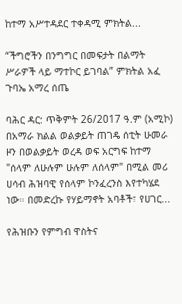ከተማ አሥተዳደር ተቀዳሚ ምክትል...

“ችግሮችን በንግግር በመፍታት በልማት ሥራዎች ላይ ማተኮር ይገባል” ምክትል አፈ ጉባኤ አማረ ሰጤ

ባሕር ዳር: ጥቅምት 26/2017 ዓ.ም (አሚኮ) በአማራ ክልል ወልቃይት ጠገዴ ሰቲት ሁመራ ዞን በወልቃይት ወረዳ ወፍ አርግፍ ከተማ "ሰላም ለሁሉም ሁሉም ለሰላም" በሚል መሪ ሀሳብ ሕዝባዊ የሰላም ኮንፈረንስ እየተካሄደ ነው። በመድረኩ የሃይማኖት አባቶች፣ የሀገር...

የሕዝቡን የምግብ ዋስትና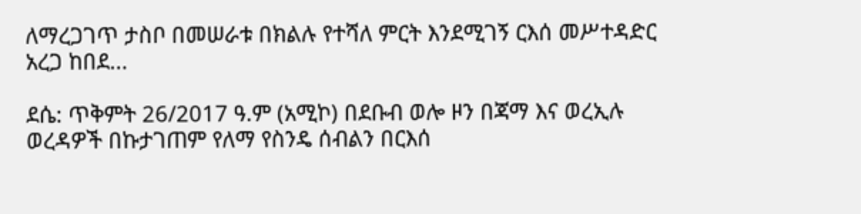ለማረጋገጥ ታስቦ በመሠራቱ በክልሉ የተሻለ ምርት እንደሚገኝ ርእሰ መሥተዳድር አረጋ ከበደ...

ደሴ: ጥቅምት 26/2017 ዓ.ም (አሚኮ) በደቡብ ወሎ ዞን በጃማ እና ወረኢሉ ወረዳዎች በኩታገጠም የለማ የስንዴ ሰብልን በርእሰ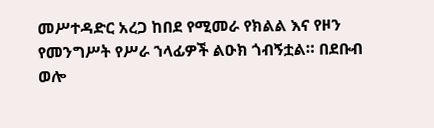መሥተዳድር አረጋ ከበደ የሚመራ የክልል እና የዞን የመንግሥት የሥራ ኀላፊዎች ልዑክ ጎብኝቷል። በደቡብ ወሎ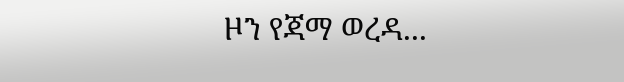ዞን የጃማ ወረዳ...